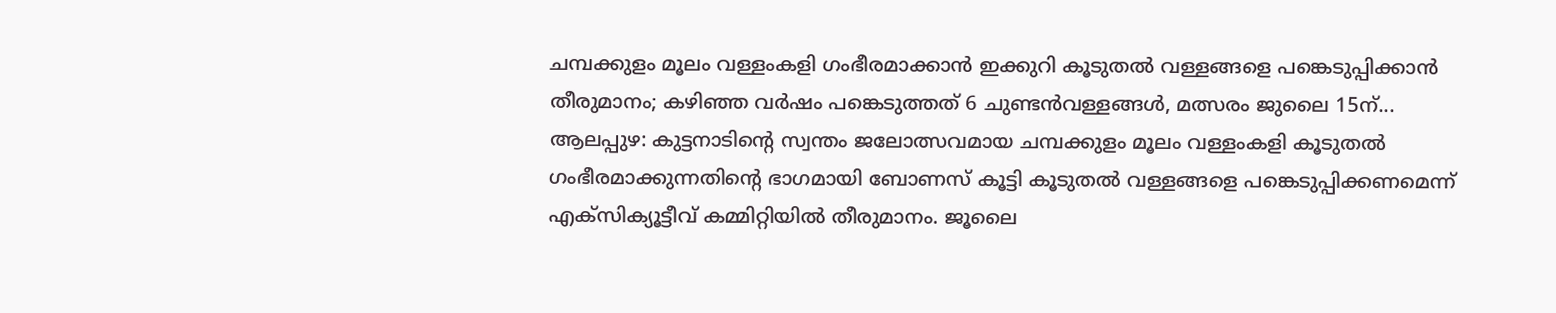ചമ്പക്കുളം മൂലം വള്ളംകളി ഗംഭീരമാക്കാൻ ഇക്കുറി കൂടുതൽ വള്ളങ്ങളെ പങ്കെടുപ്പിക്കാൻ തീരുമാനം; കഴിഞ്ഞ വർഷം പങ്കെടുത്തത് 6 ചുണ്ടൻവള്ളങ്ങൾ, മത്സരം ജുലൈ 15ന്...
ആലപ്പുഴ: കുട്ടനാടിന്റെ സ്വന്തം ജലോത്സവമായ ചമ്പക്കുളം മൂലം വള്ളംകളി കൂടുതൽ ഗംഭീരമാക്കുന്നതിന്റെ ഭാഗമായി ബോണസ് കൂട്ടി കൂടുതൽ വള്ളങ്ങളെ പങ്കെടുപ്പിക്കണമെന്ന് എക്സിക്യൂട്ടീവ് കമ്മിറ്റിയിൽ തീരുമാനം. ജൂലൈ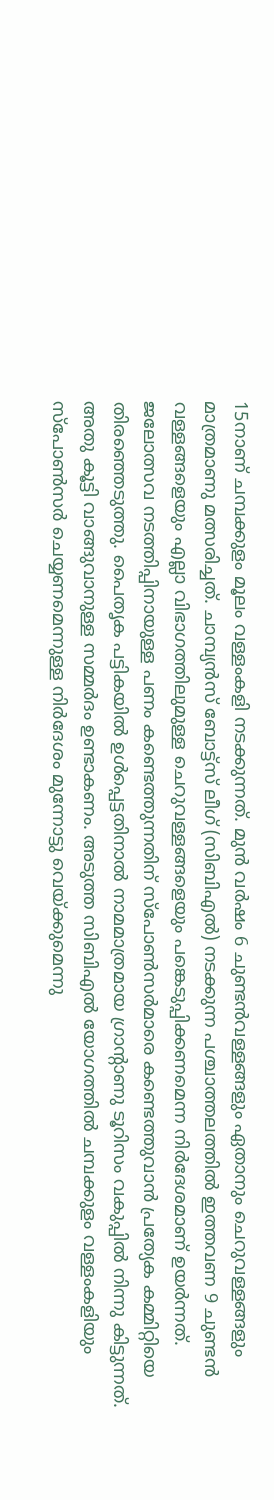15നാണ് ചമ്പക്കുളം മൂലം വള്ളംകളി നടക്കുന്നത്. മുൻ വർഷം 6 ചുണ്ടൻവള്ളങ്ങളും ഏതാനും ചെറുവള്ളങ്ങളും മാത്രമാണു മത്സരിച്ചത്. ചാമ്പ്യൻസ് ബോട്ട്സ് ലീഗ് (സിബിഎൽ) നടക്കുന്ന പശ്ചാത്തലത്തിൽ ഇത്തവണ 9 ചുണ്ടൻ വള്ളങ്ങളെയും എല്ലാ വിഭാഗത്തിലുമുള്ള ചെറുവള്ളങ്ങളെയും പങ്കെടുപ്പിക്കണമെന്ന നിർദേശമാണ് ഉയർന്നത്.
ജലോത്സവ നടത്തിപ്പിനായുള്ള പണം കണ്ടെത്തുന്നതിന് സ്പോൺസർമാരെ കണ്ടെത്തുവാൻ പ്രത്യേക കമ്മിറ്റിയെ തിരഞ്ഞെടുത്തു. പൈതൃക പട്ടികയിൽ ഉൾപ്പെട്ടതിനാൽ നാമമാത്രമായ ഗ്രാന്റാണു ടൂറിസം വകുപ്പിൽ നിന്നു കിട്ടുന്നത്. അതു കൂട്ടി വാങ്ങുവാനുള്ള സമ്മർദം ഉണ്ടാകണം. അടുത്ത സിബിഎൽ യോഗത്തിൽ ചമ്പക്കുളം വള്ളംകളിയും സ്പോൺസർ ചെയ്യണമെന്നുള്ള നിർദേശം മുന്നോട്ടു വെയ്ക്കുമെന്നു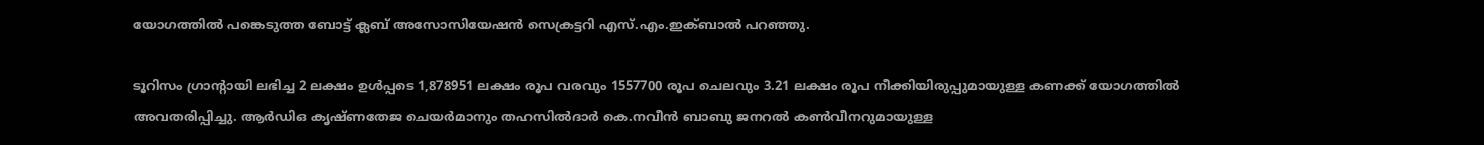യോഗത്തിൽ പങ്കെടുത്ത ബോട്ട് ക്ലബ് അസോസിയേഷൻ സെക്രട്ടറി എസ്.എം.ഇക്ബാൽ പറഞ്ഞു.

ടൂറിസം ഗ്രാന്റായി ലഭിച്ച 2 ലക്ഷം ഉൾപ്പടെ 1,878951 ലക്ഷം രൂപ വരവും 1557700 രൂപ ചെലവും 3.21 ലക്ഷം രൂപ നീക്കിയിരുപ്പുമായുള്ള കണക്ക് യോഗത്തിൽ അവതരിപ്പിച്ചു. ആർഡിഒ കൃഷ്ണതേജ ചെയർമാനും തഹസിൽദാർ കെ.നവീൻ ബാബു ജനറൽ കൺവീനറുമായുള്ള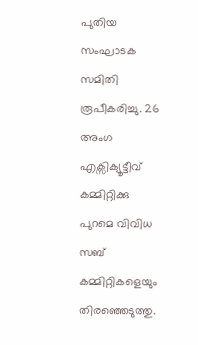പുതിയ സംഘാടക സമിതി രൂപീകരിച്ചു. 26 അംഗ എക്സിക്യൂട്ടീവ് കമ്മിറ്റിക്കു പുറമെ വിവിധ സബ് കമ്മിറ്റികളെയും തിരഞ്ഞെടുത്തു.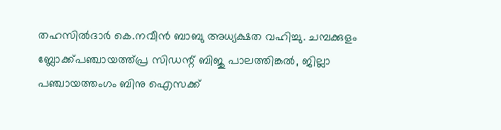തഹസിൽദാർ കെ.നവീൻ ബാബു അധ്യക്ഷത വഹിച്ചു. ചമ്പക്കുളം ബ്ലോക്ക്പഞ്ചായത്ത്പ്ര സിഡന്റ് ബിജു പാലത്തിങ്കൽ, ജില്ലാ പഞ്ചായത്തംഗം ബിനു ഐസക്ക്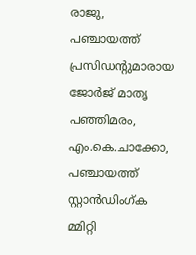രാജു, പഞ്ചായത്ത് പ്രസിഡന്റുമാരായ ജോർജ് മാതൃ പഞ്ഞിമരം, എം.കെ.ചാക്കോ, പഞ്ചായത്ത് സ്റ്റാൻഡിംഗ്ക മ്മിറ്റി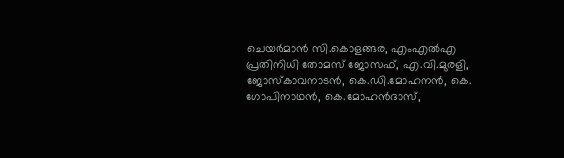ചെയർമാൻ സി.കൊളങ്ങര, എംഎൽഎ പ്രതിനിധി തോമസ് ജോസഫ്, എ.വി.മുരളി, ജോസ്കാവനാടൻ, കെ.ഡി.മോഹനൻ, കെ. ഗോപിനാഥൻ, കെ.മോഹൻദാസ്,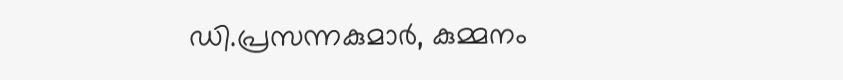ഡി.പ്രസന്നകുമാർ, കുമ്മനം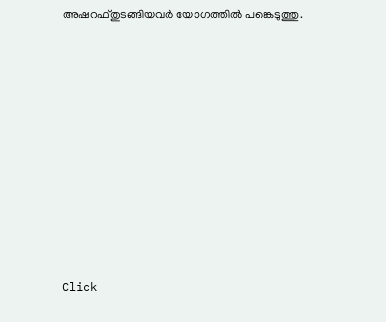അഷറഫ്തുടങ്ങിയവർ യോഗത്തിൽ പങ്കെടുത്തു.












Click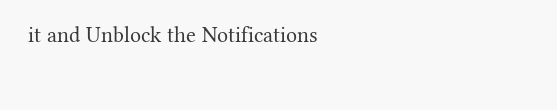it and Unblock the Notifications